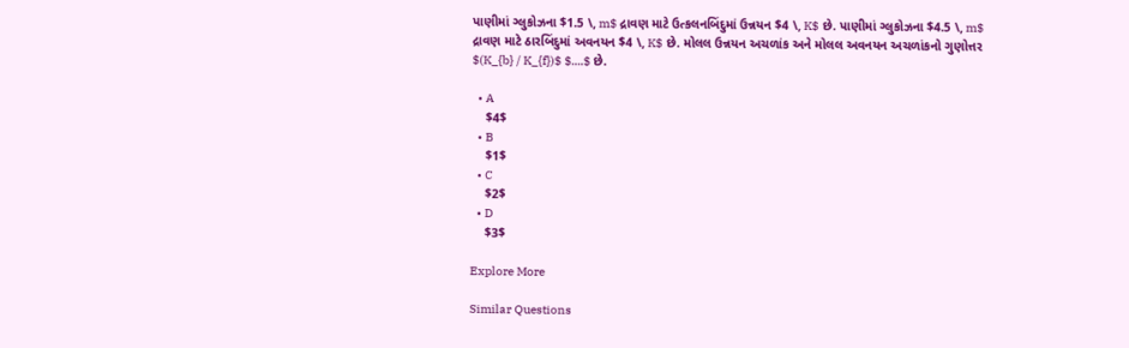પાણીમાં ગ્લુકોઝના $1.5 \, m$ દ્રાવણ માટે ઉત્કલનબિંદુમાં ઉન્નયન $4 \, K$ છે. પાણીમાં ગ્લુકોઝના $4.5 \, m$ દ્રાવણ માટે ઠારબિંદુમાં અવનયન $4 \, K$ છે. મોલલ ઉન્નયન અચળાંક અને મોલલ અવનયન અચળાંકનો ગુણોત્તર $(K_{b} / K_{f})$ $....$ છે.

  • A
    $4$
  • B
    $1$
  • C
    $2$
  • D
    $3$

Explore More

Similar Questions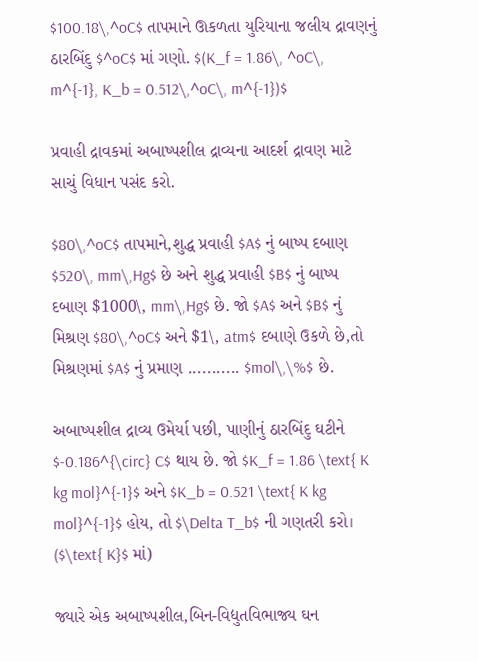$100.18\,^oC$ તાપમાને ઊકળતા યુરિયાના જલીય દ્રાવણનું ઠારબિંદુ $^oC$ માં ગણો. $(K_f = 1.86\, ^oC\, m^{-1}, K_b = 0.512\,^oC\, m^{-1})$

પ્રવાહી દ્રાવકમાં અબાષ્પશીલ દ્રાવ્યના આદર્શ દ્રાવણ માટે સાચું વિધાન પસંદ કરો.

$80\,^oC$ તાપમાને,શુદ્ધ પ્રવાહી $A$ નું બાષ્પ દબાણ $520\, mm\,Hg$ છે અને શુદ્ધ પ્રવાહી $B$ નું બાષ્પ દબાણ $1000\, mm\,Hg$ છે. જો $A$ અને $B$ નું મિશ્રણ $80\,^oC$ અને $1\, atm$ દબાણે ઉકળે છે,તો મિશ્રણમાં $A$ નું પ્રમાણ ........... $mol\,\%$ છે.

અબાષ્પશીલ દ્રાવ્ય ઉમેર્યા પછી, પાણીનું ઠારબિંદુ ઘટીને $-0.186^{\circ} C$ થાય છે. જો $K_f = 1.86 \text{ K kg mol}^{-1}$ અને $K_b = 0.521 \text{ K kg mol}^{-1}$ હોય, તો $\Delta T_b$ ની ગણતરી કરો। ($\text{ K}$ માં)

જ્યારે એક અબાષ્પશીલ,બિન-વિદ્યુતવિભાજ્ય ઘન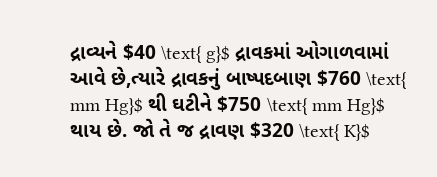દ્રાવ્યને $40 \text{ g}$ દ્રાવકમાં ઓગાળવામાં આવે છે,ત્યારે દ્રાવકનું બાષ્પદબાણ $760 \text{ mm Hg}$ થી ઘટીને $750 \text{ mm Hg}$ થાય છે. જો તે જ દ્રાવણ $320 \text{ K}$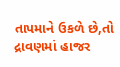તાપમાને ઉકળે છે,તો દ્રાવણમાં હાજર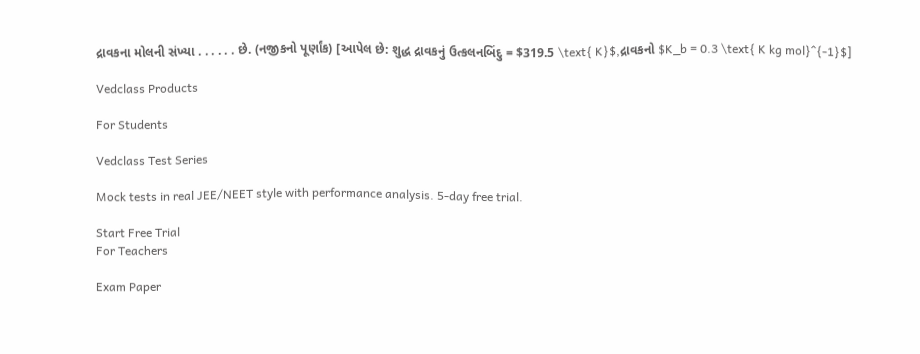દ્રાવકના મોલની સંખ્યા . . . . . . છે. (નજીકનો પૂર્ણાંક) [આપેલ છે: શુદ્ધ દ્રાવકનું ઉત્કલનબિંદુ = $319.5 \text{ K}$,દ્રાવકનો $K_b = 0.3 \text{ K kg mol}^{-1}$]

Vedclass Products

For Students

Vedclass Test Series

Mock tests in real JEE/NEET style with performance analysis. 5-day free trial.

Start Free Trial
For Teachers

Exam Paper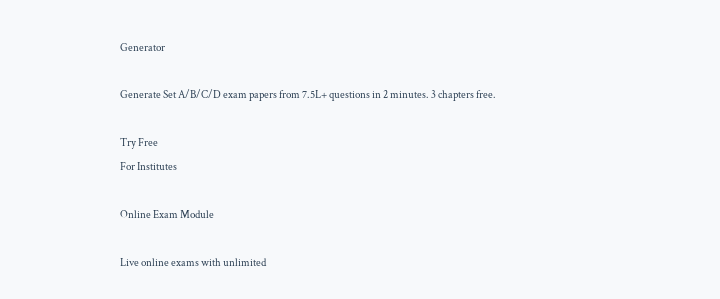Generator

Generate Set A/B/C/D exam papers from 7.5L+ questions in 2 minutes. 3 chapters free.

Try Free
For Institutes

Online Exam Module

Live online exams with unlimited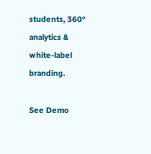students, 360° analytics & white-label branding.

See Demo